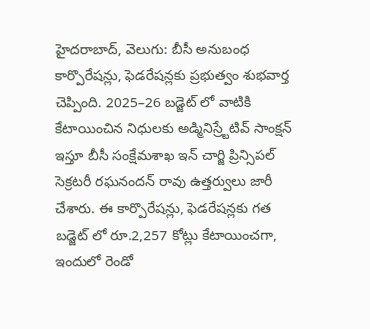హైదరాబాద్, వెలుగు: బీసీ అనుబంధ కార్పొరేషన్లు, ఫెడరేషన్లకు ప్రభుత్వం శుభవార్త చెప్పింది. 2025–26 బడ్జెట్ లో వాటికి కేటాయించిన నిధులకు అడ్మినిస్ర్టేటివ్ సాంక్షన్ ఇస్తూ బీసీ సంక్షేమశాఖ ఇన్ చార్జి ప్రిన్సిపల్ సెక్రటరీ రఘనందన్ రావు ఉత్తర్వులు జారీ చేశారు. ఈ కార్పొరేషన్లు, ఫెడరేషన్లకు గత బడ్జెట్ లో రూ.2,257 కోట్లు కేటాయించగా, ఇందులో రెండో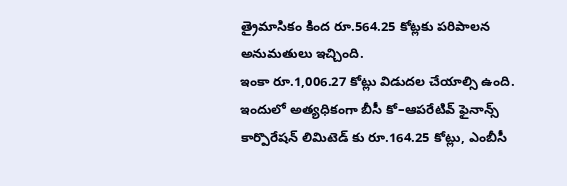త్రైమాసికం కింద రూ.564.25 కోట్లకు పరిపాలన అనుమతులు ఇచ్చింది.
ఇంకా రూ.1,006.27 కోట్లు విడుదల చేయాల్సి ఉంది. ఇందులో అత్యధికంగా బీసీ కో–ఆపరేటివ్ ఫైనాన్స్ కార్పొరేషన్ లిమిటెడ్ కు రూ.164.25 కోట్లు, ఎంబీసీ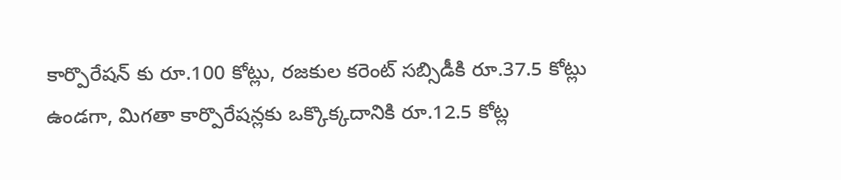కార్పొరేషన్ కు రూ.100 కోట్లు, రజకుల కరెంట్ సబ్సిడీకి రూ.37.5 కోట్లు ఉండగా, మిగతా కార్పొరేషన్లకు ఒక్కొక్కదానికి రూ.12.5 కోట్ల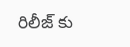రిలీజ్ కు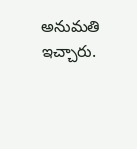అనుమతి ఇచ్చారు.